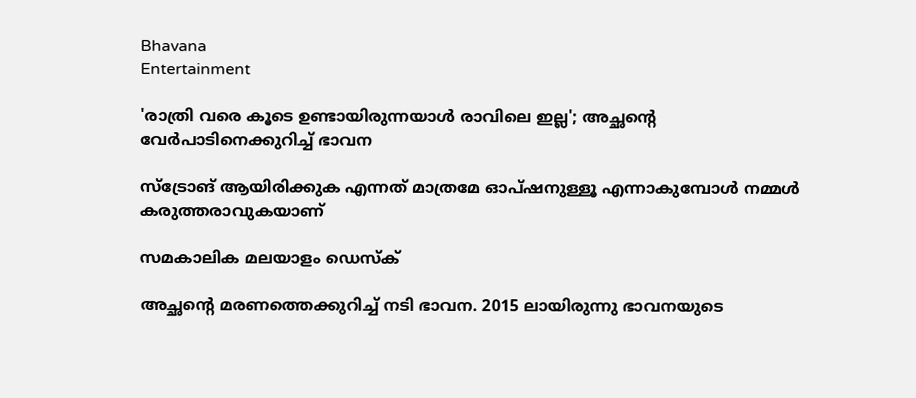Bhavana
Entertainment

'രാത്രി വരെ കൂടെ ഉണ്ടായിരുന്നയാള്‍ രാവിലെ ഇല്ല'; അച്ഛന്റെ വേര്‍പാടിനെക്കുറിച്ച് ഭാവന

സ്‌ട്രോങ് ആയിരിക്കുക എന്നത് മാത്രമേ ഓപ്ഷനുള്ളൂ എന്നാകുമ്പോള്‍ നമ്മള്‍ കരുത്തരാവുകയാണ്

സമകാലിക മലയാളം ഡെസ്ക്

അച്ഛന്റെ മരണത്തെക്കുറിച്ച് നടി ഭാവന. 2015 ലായിരുന്നു ഭാവനയുടെ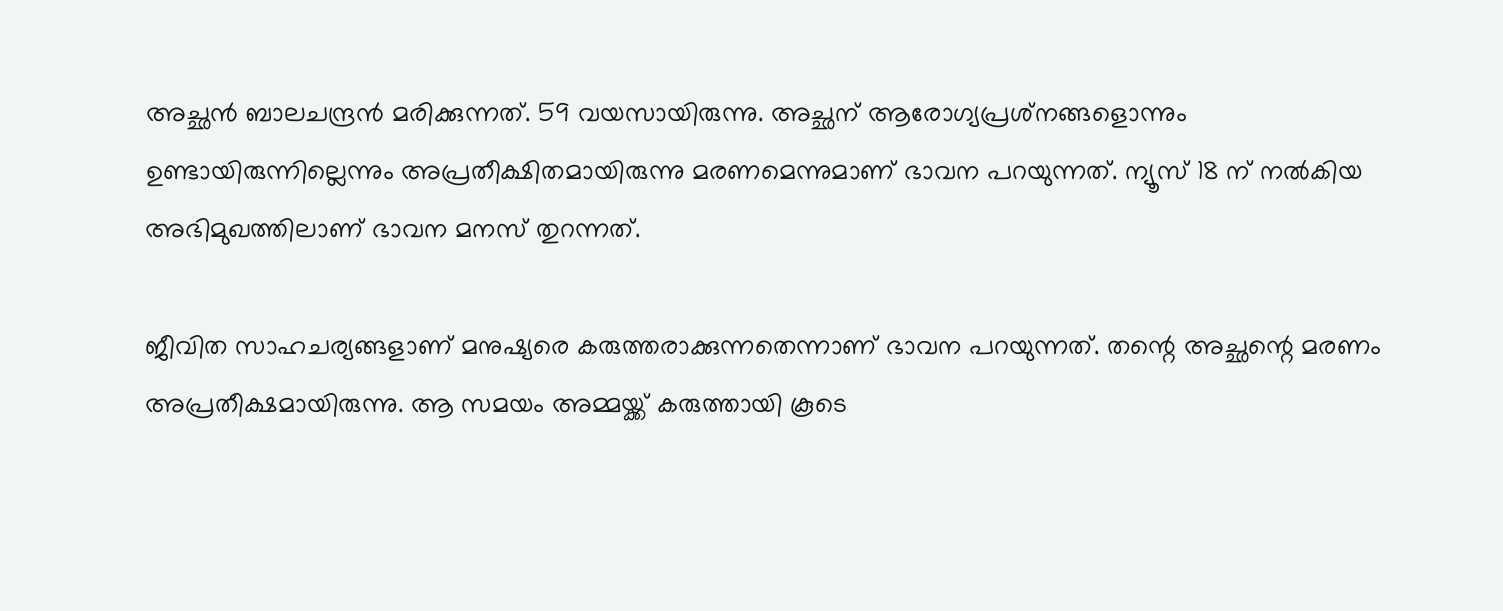അച്ഛന്‍ ബാലചന്ദ്രന്‍ മരിക്കുന്നത്. 59 വയസായിരുന്നു. അച്ഛന് ആരോഗ്യപ്രശ്‌നങ്ങളൊന്നും ഉണ്ടായിരുന്നില്ലെന്നും അപ്രതീക്ഷിതമായിരുന്നു മരണമെന്നുമാണ് ഭാവന പറയുന്നത്. ന്യൂസ് 18 ന് നല്‍കിയ അഭിമുഖത്തിലാണ് ഭാവന മനസ് തുറന്നത്.

ജീവിത സാഹചര്യങ്ങളാണ് മനുഷ്യരെ കരുത്തരാക്കുന്നതെന്നാണ് ഭാവന പറയുന്നത്. തന്റെ അച്ഛന്റെ മരണം അപ്രതീക്ഷമായിരുന്നു. ആ സമയം അമ്മയ്ക്ക് കരുത്തായി കൂടെ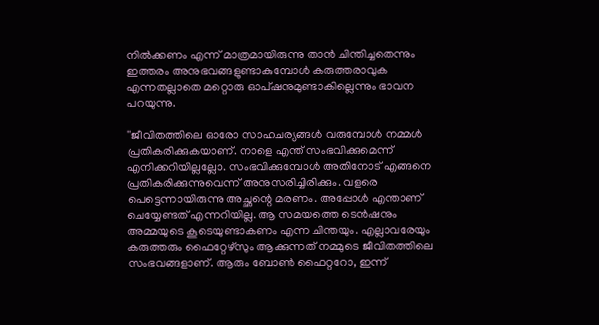നില്‍ക്കണം എന്ന് മാത്രമായിരുന്നു താന്‍ ചിന്തിച്ചതെന്നും ഇത്തരം അനുഭവങ്ങളുണ്ടാകുമ്പോള്‍ കരുത്തരാവുക എന്നതല്ലാതെ മറ്റൊരു ഓപ്ഷനുമുണ്ടാകില്ലെന്നും ഭാവന പറയുന്നു.

''ജീവിതത്തിലെ ഓരോ സാഹചര്യങ്ങള്‍ വരുമ്പോള്‍ നമ്മള്‍ പ്രതികരിക്കുകയാണ്. നാളെ എന്ത് സംഭവിക്കുമെന്ന് എനിക്കറിയില്ലല്ലോ. സംഭവിക്കുമ്പോള്‍ അതിനോട് എങ്ങനെ പ്രതികരിക്കുന്നുവെന്ന് അനുസരിച്ചിരിക്കും. വളരെ പെട്ടെന്നായിരുന്നു അച്ഛന്റെ മരണം. അപ്പോള്‍ എന്താണ് ചെയ്യേണ്ടത് എന്നറിയില്ല. ആ സമയത്തെ ടെന്‍ഷനും അമ്മയുടെ കൂടെയുണ്ടാകണം എന്ന ചിന്തയും. എല്ലാവരേയും കരുത്തരും ഫൈറ്റേഴ്‌സും ആക്കുന്നത് നമ്മുടെ ജീവിതത്തിലെ സംഭവങ്ങളാണ്. ആരും ബോണ്‍ ഫൈറ്ററോ, ഇന്ന്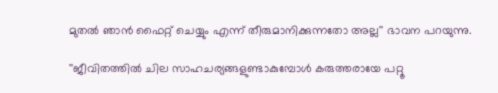മുതല്‍ ഞാന്‍ ഫൈറ്റ് ചെയ്യും എന്ന് തീരുമാനിക്കുന്നതോ അല്ല'' ഭാവന പറയുന്നു.

''ജീവിതത്തില്‍ ചില സാഹചര്യങ്ങളുണ്ടാകുമ്പോള്‍ കരുത്തരായേ പറ്റൂ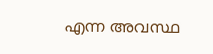എന്ന അവസ്ഥ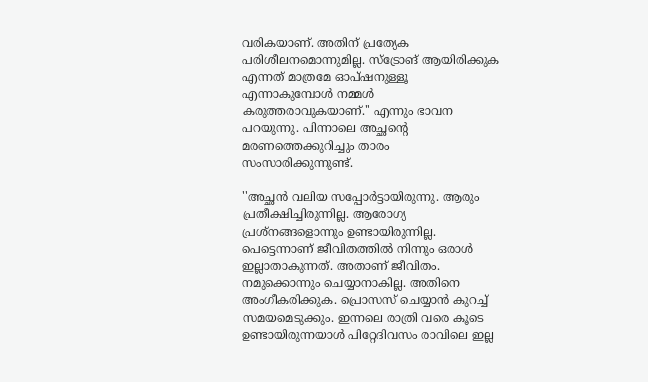വരികയാണ്. അതിന് പ്രത്യേക പരിശീലനമൊന്നുമില്ല. സ്‌ട്രോങ് ആയിരിക്കുക എന്നത് മാത്രമേ ഓപ്ഷനുള്ളൂ എന്നാകുമ്പോള്‍ നമ്മള്‍ കരുത്തരാവുകയാണ്.'' എന്നും ഭാവന പറയുന്നു. പിന്നാലെ അച്ഛന്റെ മരണത്തെക്കുറിച്ചും താരം സംസാരിക്കുന്നുണ്ട്.

''അച്ഛന്‍ വലിയ സപ്പോര്‍ട്ടായിരുന്നു. ആരും പ്രതീക്ഷിച്ചിരുന്നില്ല. ആരോഗ്യ പ്രശ്‌നങ്ങളൊന്നും ഉണ്ടായിരുന്നില്ല. പെട്ടെന്നാണ് ജീവിതത്തില്‍ നിന്നും ഒരാള്‍ ഇല്ലാതാകുന്നത്. അതാണ് ജീവിതം. നമുക്കൊന്നും ചെയ്യാനാകില്ല. അതിനെ അംഗീകരിക്കുക. പ്രൊസസ് ചെയ്യാന്‍ കുറച്ച് സമയമെടുക്കും. ഇന്നലെ രാത്രി വരെ കൂടെ ഉണ്ടായിരുന്നയാള്‍ പിറ്റേദിവസം രാവിലെ ഇല്ല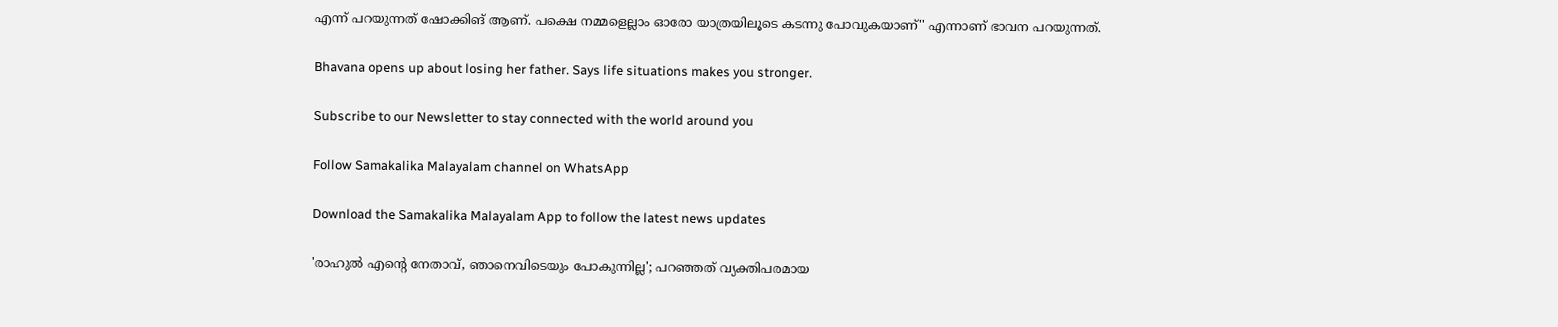എന്ന് പറയുന്നത് ഷോക്കിങ് ആണ്. പക്ഷെ നമ്മളെല്ലാം ഓരോ യാത്രയിലൂടെ കടന്നു പോവുകയാണ്'' എന്നാണ് ഭാവന പറയുന്നത്.

Bhavana opens up about losing her father. Says life situations makes you stronger.

Subscribe to our Newsletter to stay connected with the world around you

Follow Samakalika Malayalam channel on WhatsApp

Download the Samakalika Malayalam App to follow the latest news updates

'രാഹുല്‍ എന്റെ നേതാവ്, ഞാനെവിടെയും പോകുന്നില്ല'; പറഞ്ഞത് വ്യക്തിപരമായ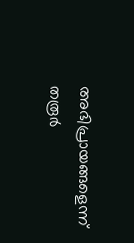അഭിപ്രായങ്ങളെന്ന് തരൂര്‍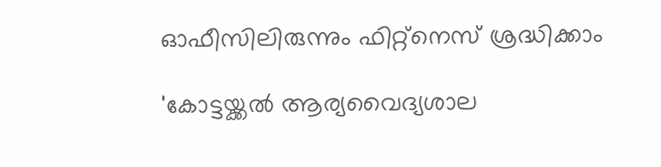ഓഫീസിലിരുന്നും ഫിറ്റ്നെസ് ശ്രദ്ധിക്കാം

'കോട്ടയ്ക്കല്‍ ആര്യവൈദ്യശാല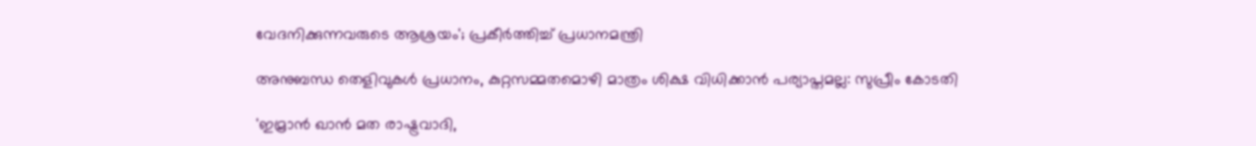വേദനിക്കുന്നവരുടെ ആശ്രയം'; പ്രകീര്‍ത്തിച്ച് പ്രധാനമന്ത്രി

അനുബന്ധ തെളിവുകള്‍ പ്രധാനം, കുറ്റസമ്മതമൊഴി മാത്രം ശിക്ഷ വിധിക്കാന്‍ പര്യാപ്തമല്ല: സുപ്രീം കോടതി

'ഇമ്രാന്‍ ഖാന്‍ മത രാഷ്ട്രവാദി,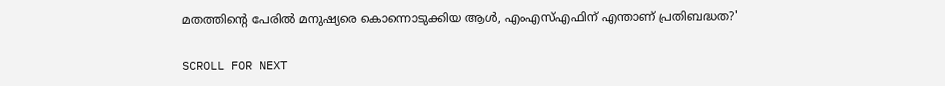മതത്തിന്‍റെ പേരില്‍ മനുഷ്യരെ കൊന്നൊടുക്കിയ ആള്‍, എംഎസ്എഫിന് എന്താണ് പ്രതിബദ്ധത?'

SCROLL FOR NEXT